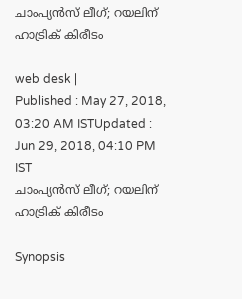ചാംപ്യന്‍സ് ലീഗ്; റയലിന് ഹാട്രിക് കിരീടം

web desk |
Published : May 27, 2018, 03:20 AM ISTUpdated : Jun 29, 2018, 04:10 PM IST
ചാംപ്യന്‍സ് ലീഗ്; റയലിന് ഹാട്രിക് കിരീടം

Synopsis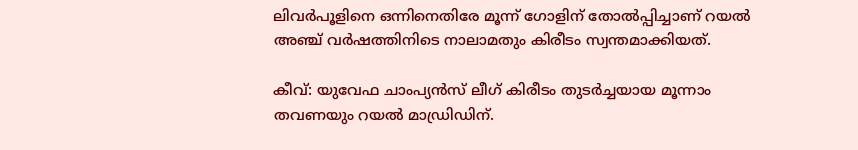ലിവര്‍പൂളിനെ ഒന്നിനെതിരേ മൂന്ന് ഗോളിന് തോല്‍പ്പിച്ചാണ് റയല്‍ അഞ്ച് വര്‍ഷത്തിനിടെ നാലാമതും കിരീടം സ്വന്തമാക്കിയത്.

കീവ്: യുവേഫ ചാംപ്യന്‍സ് ലീഗ് കിരീടം തുടര്‍ച്ചയായ മൂന്നാം തവണയും റയല്‍ മാഡ്രിഡിന്.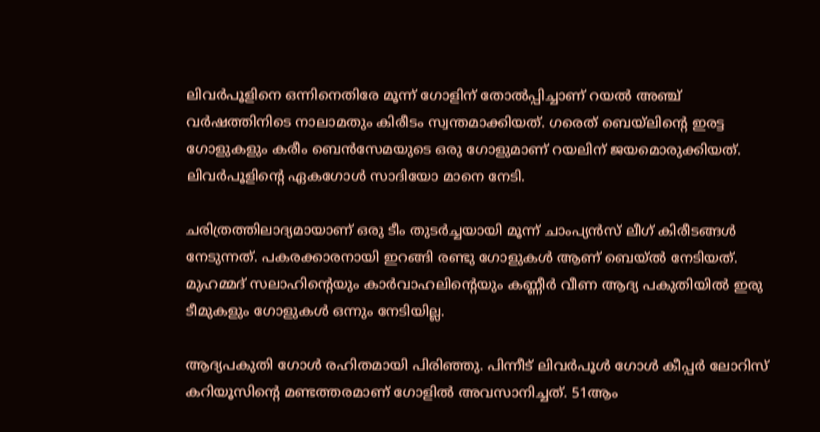ലിവര്‍പൂളിനെ ഒന്നിനെതിരേ മൂന്ന് ഗോളിന് തോല്‍പ്പിച്ചാണ് റയല്‍ അഞ്ച് വര്‍ഷത്തിനിടെ നാലാമതും കിരീടം സ്വന്തമാക്കിയത്. ഗരെത് ബെയ്‌ലിന്റെ ഇരട്ട ഗോളുകളും കരീം ബെന്‍സേമയുടെ ഒരു ഗോളുമാണ് റയലിന് ജയമൊരുക്കിയത്. ലിവര്‍പൂളിന്റെ ഏകഗോള്‍ സാദിയോ മാനെ നേടി.

ചരിത്രത്തിലാദ്യമായാണ് ഒരു ടീം തുടര്‍ച്ചയായി മൂന്ന് ചാംപ്യന്‍സ് ലീഗ് കിരീടങ്ങള്‍ നേടുന്നത്. പകരക്കാരനായി ഇറങ്ങി രണ്ടു ഗോളുകള്‍ ആണ് ബെയ്ല്‍ നേടിയത്. മുഹമ്മദ് സലാഹിന്റെയും കാര്‍വാഹലിന്റെയും കണ്ണീര്‍ വീണ ആദ്യ പകുതിയില്‍ ഇരു ടീമുകളും ഗോളുകള്‍ ഒന്നും നേടിയില്ല.

ആദ്യപകുതി ഗോള്‍ രഹിതമായി പിരിഞ്ഞു. പിന്നീട് ലിവര്‍പൂള്‍ ഗോള്‍ കീപ്പര്‍ ലോറിസ് കറിയൂസിന്റെ മണ്ടത്തരമാണ് ഗോളില്‍ അവസാനിച്ചത്. 51ആം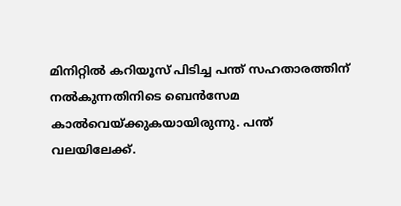മിനിറ്റില്‍ കറിയൂസ് പിടിച്ച പന്ത് സഹതാരത്തിന് നല്‍കുന്നതിനിടെ ബെന്‍സേമ കാല്‍വെയ്ക്കുകയായിരുന്നു. പന്ത് വലയിലേക്ക്.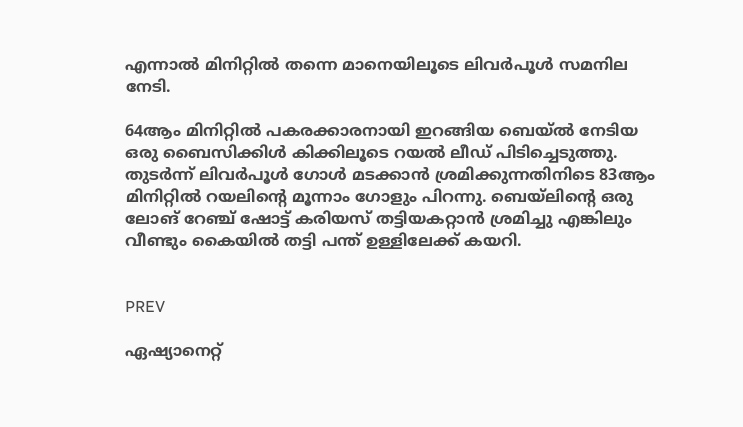എന്നാല്‍ മിനിറ്റില്‍ തന്നെ മാനെയിലൂടെ ലിവര്‍പൂള്‍ സമനില നേടി.

64ആം മിനിറ്റില്‍ പകരക്കാരനായി ഇറങ്ങിയ ബെയ്ല്‍ നേടിയ ഒരു ബൈസിക്കിള്‍ കിക്കിലൂടെ റയല്‍ ലീഡ് പിടിച്ചെടുത്തു. തുടര്‍ന്ന് ലിവര്‍പൂള്‍ ഗോള്‍ മടക്കാന്‍ ശ്രമിക്കുന്നതിനിടെ 83ആം മിനിറ്റില്‍ റയലിന്റെ മൂന്നാം ഗോളും പിറന്നു. ബെയ്‌ലിന്റെ ഒരു ലോങ് റേഞ്ച് ഷോട്ട് കരിയസ് തട്ടിയകറ്റാന്‍ ശ്രമിച്ചു എങ്കിലും വീണ്ടും കൈയില്‍ തട്ടി പന്ത് ഉള്ളിലേക്ക് കയറി.


PREV

ഏഷ്യാനെറ്റ്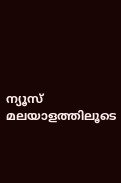ന്യൂസ് മലയാളത്തിലൂടെ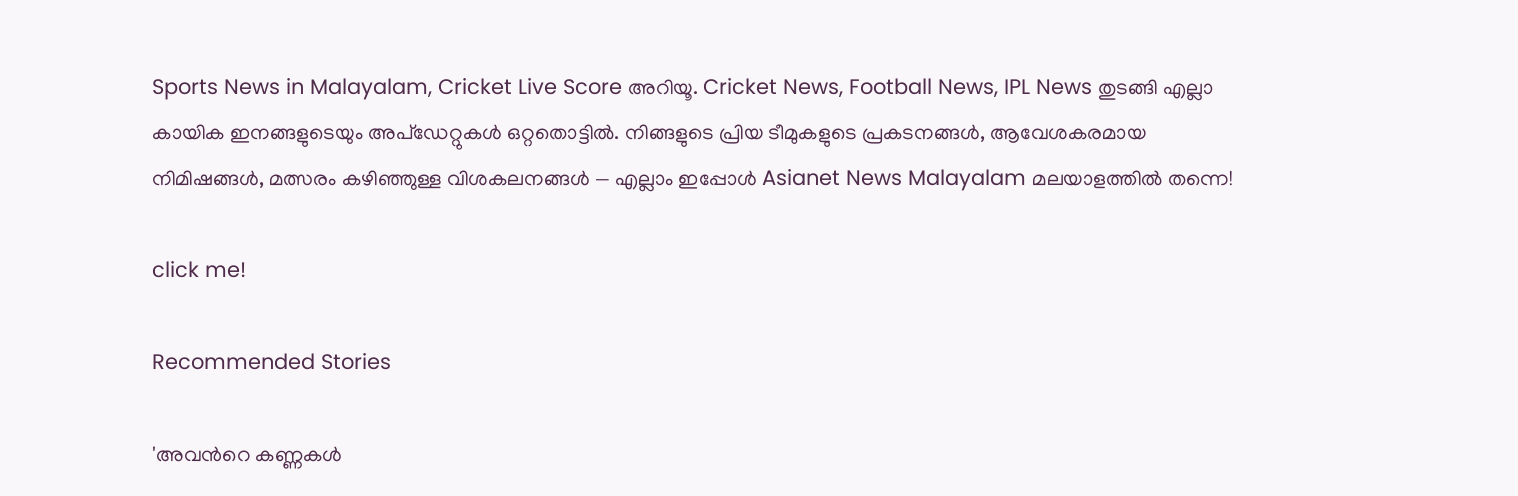Sports News in Malayalam, Cricket Live Score അറിയൂ. Cricket News, Football News, IPL News തുടങ്ങി എല്ലാ കായിക ഇനങ്ങളുടെയും അപ്‌ഡേറ്റുകൾ ഒറ്റതൊട്ടിൽ. നിങ്ങളുടെ പ്രിയ ടീമുകളുടെ പ്രകടനങ്ങൾ, ആവേശകരമായ നിമിഷങ്ങൾ, മത്സരം കഴിഞ്ഞുള്ള വിശകലനങ്ങൾ — എല്ലാം ഇപ്പോൾ Asianet News Malayalam മലയാളത്തിൽ തന്നെ!

click me!

Recommended Stories

'അവന്‍റെ കണ്ണകള്‍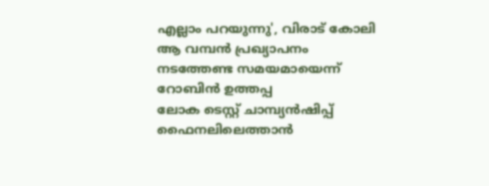എല്ലാം പറയുന്നു', വിരാട് കോലി ആ വമ്പന്‍ പ്രഖ്യാപനം നടത്തേണ്ട സമയമായെന്ന് റോബിന്‍ ഉത്തപ്പ
ലോക ടെസ്റ്റ് ചാമ്പ്യൻഷിപ്പ് ഫൈനലിലെത്താൻ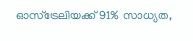ഓസ്ട്രേലിയക്ക് 91% സാധ്യത,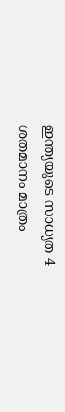ഇന്ത്യയുടെ സാധ്യത 4 ശതമാനം മാത്രം